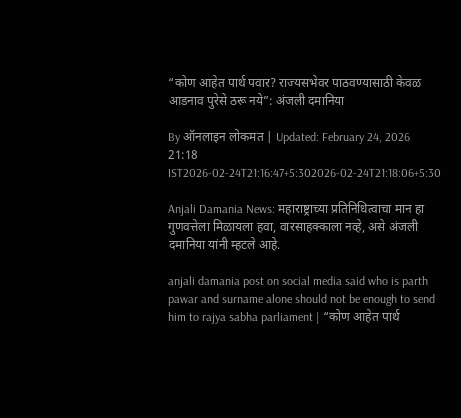“कोण आहेत पार्थ पवार? राज्यसभेवर पाठवण्यासाठी केवळ आडनाव पुरेसे ठरू नये”: अंजली दमानिया

By ऑनलाइन लोकमत | Updated: February 24, 2026 21:18 IST2026-02-24T21:16:47+5:302026-02-24T21:18:06+5:30

Anjali Damania News: महाराष्ट्राच्या प्रतिनिधित्वाचा मान हा गुणवत्तेला मिळायला हवा, वारसाहक्काला नव्हे, असे अंजली दमानिया यांनी म्हटले आहे.

anjali damania post on social media said who is parth pawar and surname alone should not be enough to send him to rajya sabha parliament | “कोण आहेत पार्थ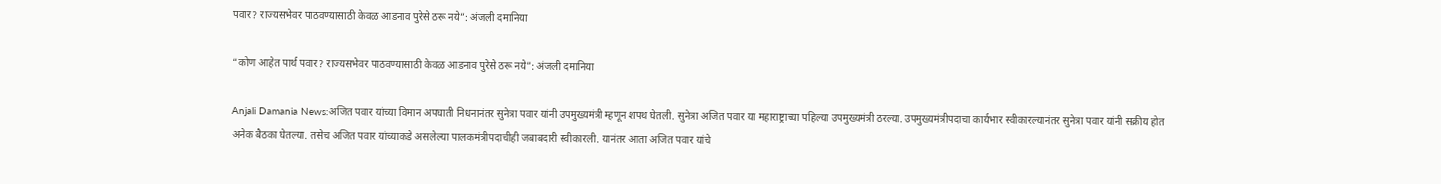पवार? राज्यसभेवर पाठवण्यासाठी केवळ आडनाव पुरेसे ठरू नये”: अंजली दमानिया

“कोण आहेत पार्थ पवार? राज्यसभेवर पाठवण्यासाठी केवळ आडनाव पुरेसे ठरू नये”: अंजली दमानिया

Anjali Damania News:अजित पवार यांच्या विमान अपघाती निधनानंतर सुनेत्रा पवार यांनी उपमुख्यमंत्री म्हणून शपथ घेतली. सुनेत्रा अजित पवार या महाराष्ट्राच्या पहिल्या उपमुख्यमंत्री ठरल्या. उपमुख्यमंत्रीपदाचा कार्यभार स्वीकारल्यानंतर सुनेत्रा पवार यांनी सक्रीय होत अनेक बैठका घेतल्या. तसेच अजित पवार यांच्याकडे असलेल्या पालकमंत्रीपदाचीही जबाबदारी स्वीकारली. यानंतर आता अजित पवार यांचे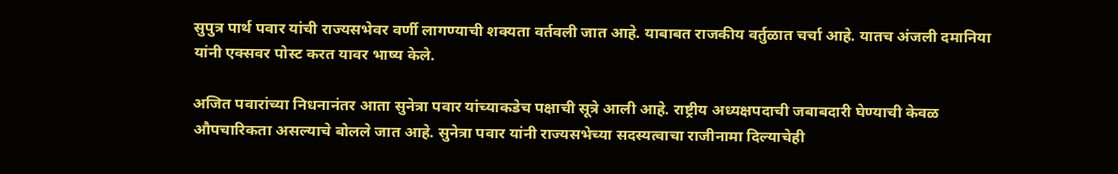सुपुत्र पार्थ पवार यांची राज्यसभेवर वर्णी लागण्याची शक्यता वर्तवली जात आहे. याबाबत राजकीय वर्तुळात चर्चा आहे. यातच अंजली दमानिया यांनी एक्सवर पोस्ट करत यावर भाष्य केले.

अजित पवारांच्या निधनानंतर आता सुनेत्रा पवार यांच्याकडेच पक्षाची सूत्रे आली आहे. राष्ट्रीय अध्यक्षपदाची जबाबदारी घेण्याची केवळ औपचारिकता असल्याचे बोलले जात आहे. सुनेत्रा पवार यांनी राज्यसभेच्या सदस्यत्वाचा राजीनामा दिल्याचेही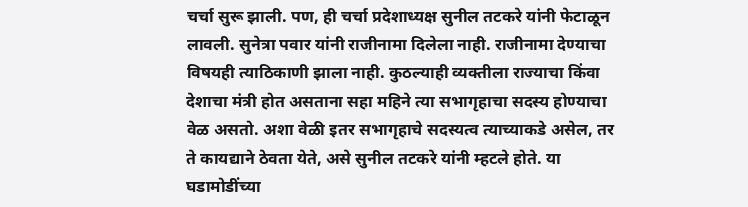चर्चा सुरू झाली. पण, ही चर्चा प्रदेशाध्यक्ष सुनील तटकरे यांनी फेटाळून लावली. सुनेत्रा पवार यांनी राजीनामा दिलेला नाही. राजीनामा देण्याचा विषयही त्याठिकाणी झाला नाही. कुठल्याही व्यक्तीला राज्याचा किंवा देशाचा मंत्री होत असताना सहा महिने त्या सभागृहाचा सदस्य होण्याचा वेळ असतो. अशा वेळी इतर सभागृहाचे सदस्यत्व त्याच्याकडे असेल, तर ते कायद्याने ठेवता येते, असे सुनील तटकरे यांनी म्हटले होते. या घडामोडींच्या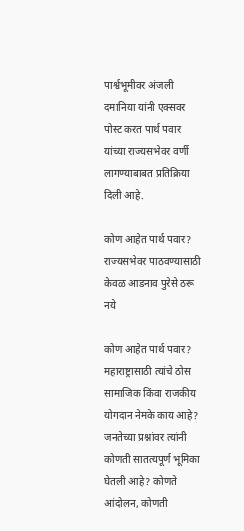पार्श्वभूमीवर अंजली दमानिया यांनी एक्सवर पोस्ट करत पार्थ पवार यांच्या राज्यसभेवर वर्णी लागण्याबाबत प्रतिक्रिया दिली आहे.

कोण आहेत पार्थ पवार? राज्यसभेवर पाठवण्यासाठी केवळ आडनाव पुरेसे ठरू नये

कोण आहेत पार्थ पवार? महाराष्ट्रासाठी त्यांचे ठोस सामाजिक किंवा राजकीय योगदान नेमके काय आहे? जनतेच्या प्रश्नांवर त्यांनी कोणती सातत्यपूर्ण भूमिका घेतली आहे? कोणते आंदोलन, कोणती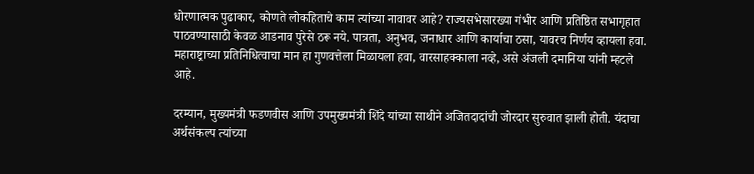धोरणात्मक पुढाकार, कोणते लोकहिताचे काम त्यांच्या नावावर आहे? राज्यसभेसारख्या गंभीर आणि प्रतिष्ठित सभागृहात पाठवण्यासाठी केवळ आडनाव पुरेसे ठरू नये. पात्रता, अनुभव, जनाधार आणि कार्याचा ठसा, यावरच निर्णय व्हायला हवा. महाराष्ट्राच्या प्रतिनिधित्वाचा मान हा गुणवत्तेला मिळायला हवा, वारसाहक्काला नव्हे, असे अंजली दमानिया यांनी म्हटले आहे.

दरम्यान, मुख्यमंत्री फडणवीस आणि उपमुख्यमंत्री शिंदे यांच्या साथीने अजितदादांची जोरदार सुरुवात झाली होती. यंदाचा अर्थसंकल्प त्यांच्या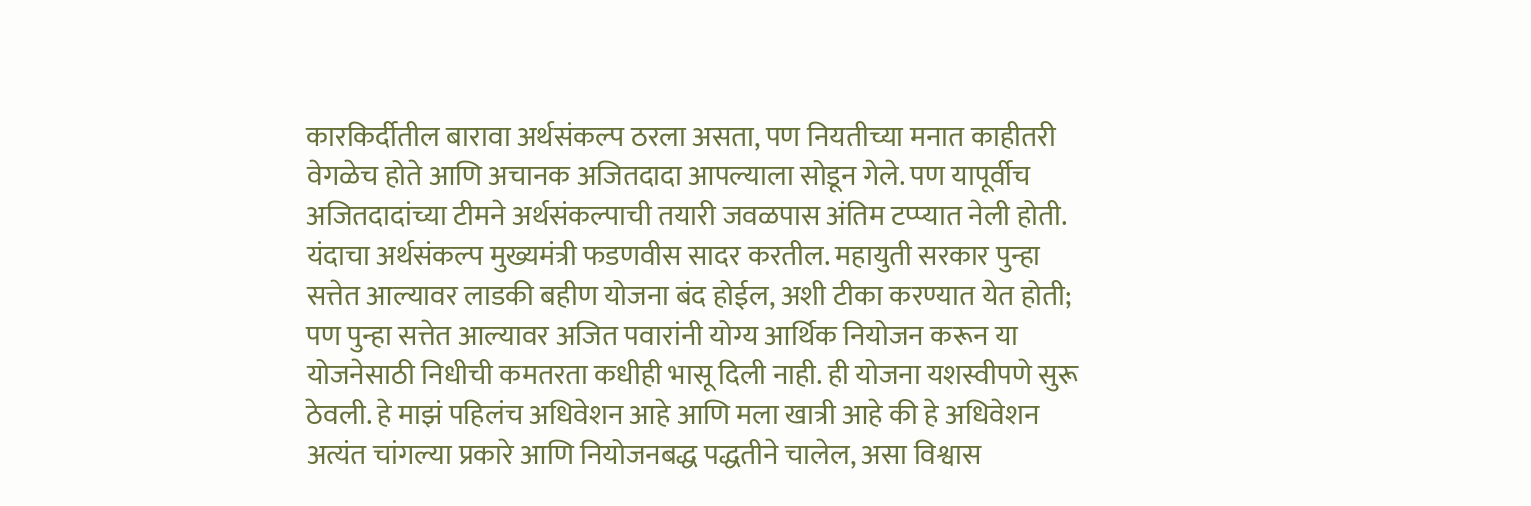कारकिर्दीतील बारावा अर्थसंकल्प ठरला असता, पण नियतीच्या मनात काहीतरी वेगळेच होते आणि अचानक अजितदादा आपल्याला सोडून गेले. पण यापूर्वीच अजितदादांच्या टीमने अर्थसंकल्पाची तयारी जवळपास अंतिम टप्प्यात नेली होती. यंदाचा अर्थसंकल्प मुख्यमंत्री फडणवीस सादर करतील. महायुती सरकार पुन्हा सत्तेत आल्यावर लाडकी बहीण योजना बंद होईल, अशी टीका करण्यात येत होती; पण पुन्हा सत्तेत आल्यावर अजित पवारांनी योग्य आर्थिक नियोजन करून या योजनेसाठी निधीची कमतरता कधीही भासू दिली नाही. ही योजना यशस्वीपणे सुरू ठेवली. हे माझं पहिलंच अधिवेशन आहे आणि मला खात्री आहे की हे अधिवेशन अत्यंत चांगल्या प्रकारे आणि नियोजनबद्ध पद्धतीने चालेल, असा विश्वास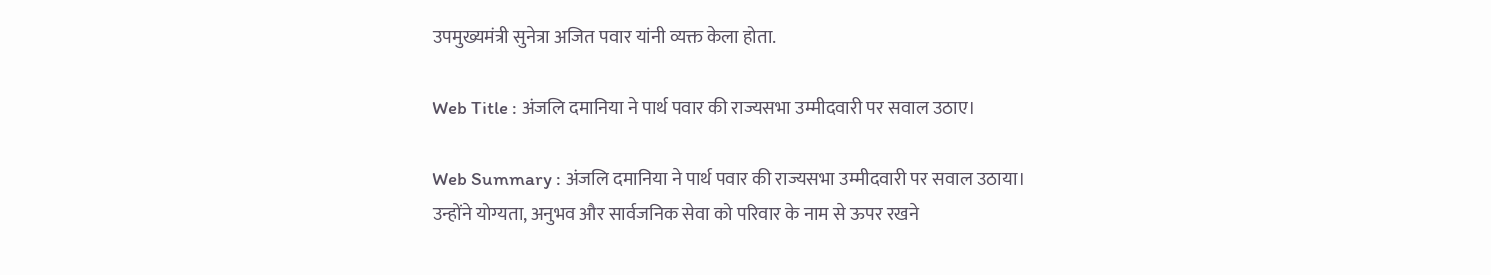उपमुख्यमंत्री सुनेत्रा अजित पवार यांनी व्यक्त केला होता.

Web Title : अंजलि दमानिया ने पार्थ पवार की राज्यसभा उम्मीदवारी पर सवाल उठाए।

Web Summary : अंजलि दमानिया ने पार्थ पवार की राज्यसभा उम्मीदवारी पर सवाल उठाया। उन्होंने योग्यता, अनुभव और सार्वजनिक सेवा को परिवार के नाम से ऊपर रखने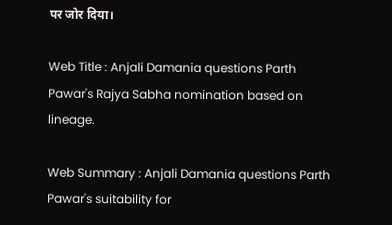पर जोर दिया।

Web Title : Anjali Damania questions Parth Pawar's Rajya Sabha nomination based on lineage.

Web Summary : Anjali Damania questions Parth Pawar's suitability for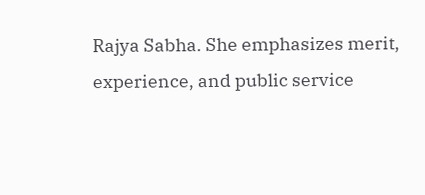Rajya Sabha. She emphasizes merit, experience, and public service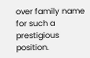over family name for such a prestigious position.